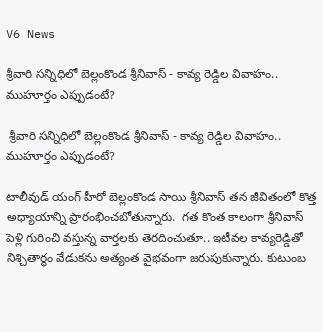V6 News

శ్రీవారి సన్నిధిలో బెల్లంకొండ శ్రీనివాస్ - కావ్య రెడ్డిల వివాహం.. ముహూర్తం ఎప్పుడంటే?

 శ్రీవారి సన్నిధిలో బెల్లంకొండ శ్రీనివాస్ - కావ్య రెడ్డిల వివాహం.. ముహూర్తం ఎప్పుడంటే?

టాలీవుడ్ యంగ్ హీరో బెల్లంకొండ సాయి శ్రీనివాస్ తన జీవితంలో కొత్త అధ్యాయాన్ని ప్రారంభించబోతున్నారు.  గత కొంత కాలంగా శ్రీనివాస్ పెళ్లి గురించి వస్తున్న వార్తలకు తెరదించుతూ.. ఇటీవల కావ్యరెడ్డితో నిశ్చితార్థం వేడుకను అత్యంత వైభవంగా జరుపుకున్నారు. కుటుంబ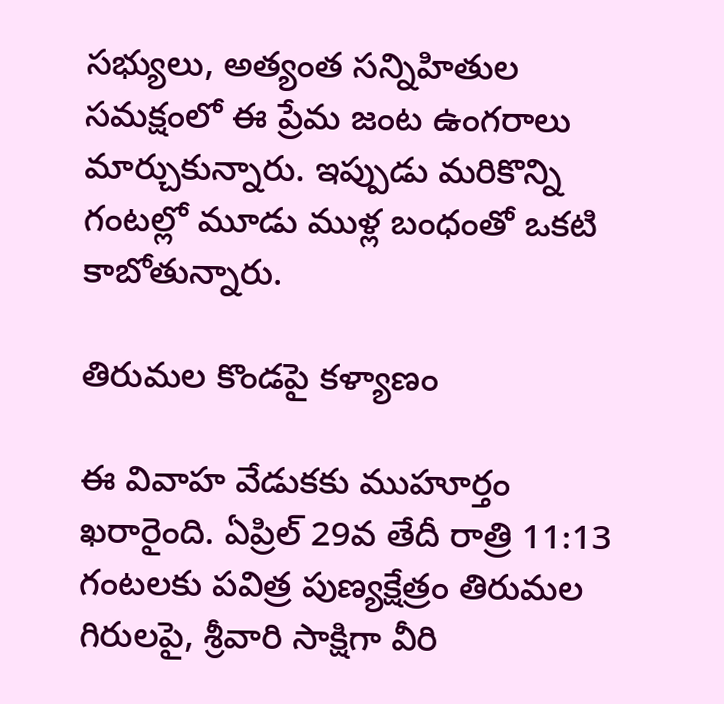సభ్యులు, అత్యంత సన్నిహితుల సమక్షంలో ఈ ప్రేమ జంట ఉంగరాలు మార్చుకున్నారు. ఇప్పుడు మరికొన్ని గంటల్లో మూడు ముళ్ల బంధంతో ఒకటి కాబోతున్నారు.

తిరుమల కొండపై కళ్యాణం

ఈ వివాహ వేడుకకు ముహూర్తం ఖరారైంది. ఏప్రిల్ 29వ తేదీ రాత్రి 11:13 గంటలకు పవిత్ర పుణ్యక్షేత్రం తిరుమల గిరులపై, శ్రీవారి సాక్షిగా వీరి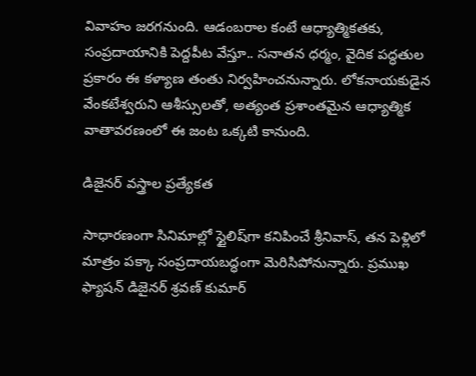వివాహం జరగనుంది. ఆడంబరాల కంటే ఆధ్యాత్మికతకు, సంప్రదాయానికి పెద్దపీట వేస్తూ.. సనాతన ధర్మం, వైదిక పద్ధతుల ప్రకారం ఈ కళ్యాణ తంతు నిర్వహించనున్నారు. లోకనాయకుడైన వేంకటేశ్వరుని ఆశీస్సులతో, అత్యంత ప్రశాంతమైన ఆధ్యాత్మిక వాతావరణంలో ఈ జంట ఒక్కటి కానుంది.

డిజైనర్ వస్త్రాల ప్రత్యేకత

సాధారణంగా సినిమాల్లో స్టైలిష్‌గా కనిపించే శ్రీనివాస్, తన పెళ్లిలో మాత్రం పక్కా సంప్రదాయబద్ధంగా మెరిసిపోనున్నారు. ప్రముఖ ఫ్యాషన్ డిజైనర్ శ్రవణ్ కుమార్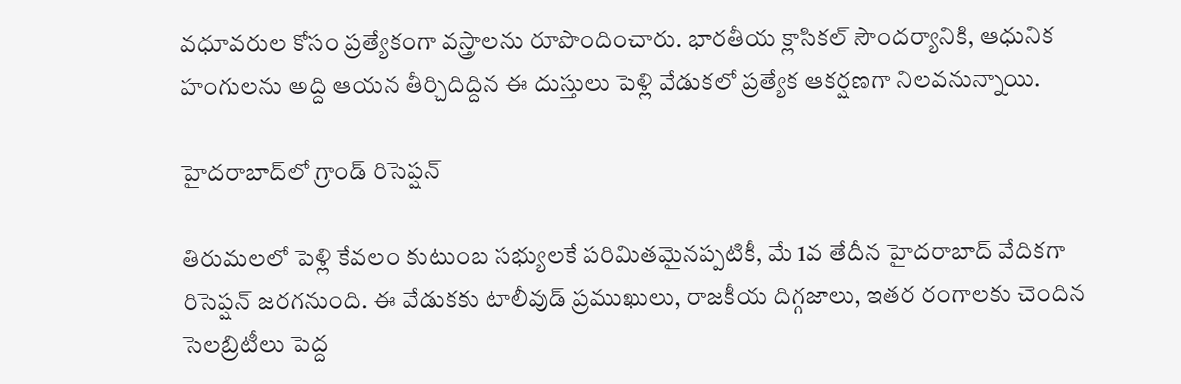వధూవరుల కోసం ప్రత్యేకంగా వస్త్రాలను రూపొందించారు. భారతీయ క్లాసికల్ సౌందర్యానికి, ఆధునిక హంగులను అద్ది ఆయన తీర్చిదిద్దిన ఈ దుస్తులు పెళ్లి వేడుకలో ప్రత్యేక ఆకర్షణగా నిలవనున్నాయి.

హైదరాబాద్‌లో గ్రాండ్ రిసెప్షన్

తిరుమలలో పెళ్లి కేవలం కుటుంబ సభ్యులకే పరిమితమైనప్పటికీ, మే 1వ తేదీన హైదరాబాద్ వేదికగా రిసెప్షన్ జరగనుంది. ఈ వేడుకకు టాలీవుడ్ ప్రముఖులు, రాజకీయ దిగ్గజాలు, ఇతర రంగాలకు చెందిన సెలబ్రిటీలు పెద్ద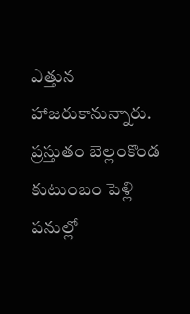ఎత్తున హాజరుకానున్నారు. ప్రస్తుతం బెల్లంకొండ కుటుంబం పెళ్లి పనుల్లో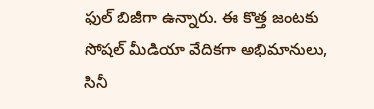ఫుల్ బిజీగా ఉన్నారు. ఈ కొత్త జంటకు సోషల్ మీడియా వేదికగా అభిమానులు, సినీ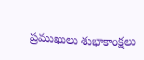ప్రముఖులు శుభాకాంక్షలు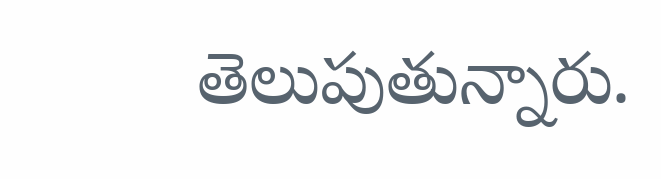తెలుపుతున్నారు.